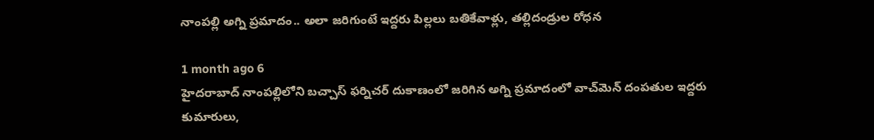నాంపల్లి అగ్ని ప్రమాదం.. అలా జరిగుంటే ఇద్దరు పిల్లలు బతికేవాళ్లు, తల్లిదండ్రుల రోధన

1 month ago 6
హైదరాబాద్‌ నాంపల్లిలోని బచ్చాస్ ఫర్నిచర్ దుకాణంలో జరిగిన అగ్ని ప్రమాదంలో వాచ్‌మెన్ దంపతుల ఇద్దరు కుమారులు,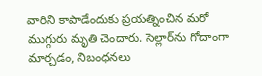వారిని కాపాడేందుకు ప్రయత్నించిన మరో ముగ్గురు మృతి చెందారు. సెల్లార్‌ను గోదాంగా మార్చడం, నిబంధనలు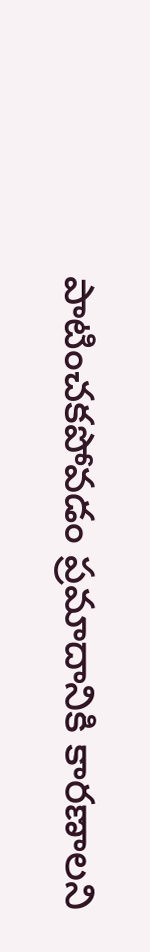పాటించకపోవడం ప్రమాదానికి కారణాలని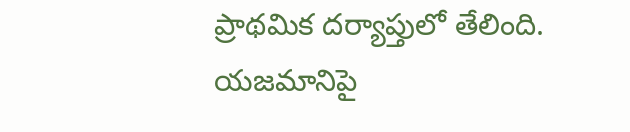ప్రాథమిక దర్యాప్తులో తేలింది. యజమానిపై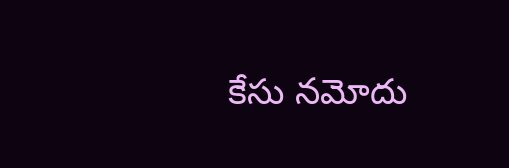కేసు నమోదు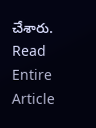చేశారు.
Read Entire Article